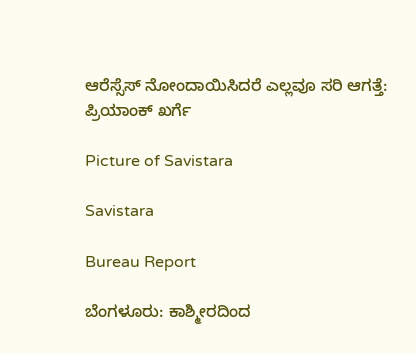ಆರೆಸ್ಸೆಸ್‌ ನೋಂದಾಯಿಸಿದರೆ ಎಲ್ಲವೂ ಸರಿ ಆಗತ್ತೆ: ಪ್ರಿಯಾಂಕ್ ಖರ್ಗೆ

Picture of Savistara

Savistara

Bureau Report

ಬೆಂಗಳೂರು: ಕಾಶ್ಮೀರದಿಂದ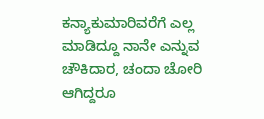ಕನ್ಯಾಕುಮಾರಿವರೆಗೆ ಎಲ್ಲ ಮಾಡಿದ್ದೂ ನಾನೇ ಎನ್ನುವ ಚೌಕಿದಾರ, ಚಂದಾ ಚೋರಿ ಆಗಿದ್ದರೂ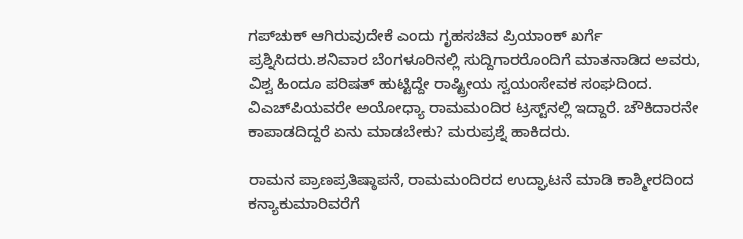ಗಪ್‌ಚುಕ್ ಆಗಿರುವುದೇಕೆ ಎಂದು ಗೃಹಸಚಿವ ಪ್ರಿಯಾಂಕ್ ಖರ್ಗೆ ಪ್ರಶ್ನಿಸಿದರು.ಶನಿವಾರ ಬೆಂಗಳೂರಿನಲ್ಲಿ ಸುದ್ದಿಗಾರರೊಂದಿಗೆ ಮಾತನಾಡಿದ ಅವರು, ವಿಶ್ವ ಹಿಂದೂ ಪರಿಷತ್ ಹುಟ್ಟಿದ್ದೇ ರಾಷ್ಟ್ರೀಯ ಸ್ವಯಂಸೇವಕ ಸಂಘದಿಂದ. ವಿಎಚ್‌ಪಿಯವರೇ ಅಯೋಧ್ಯಾ ರಾಮಮಂದಿರ ಟ್ರಸ್ಟ್‌ನಲ್ಲಿ ಇದ್ದಾರೆ. ಚೌಕಿದಾರನೇ ಕಾಪಾಡದಿದ್ದರೆ ಏನು ಮಾಡಬೇಕು? ಮರುಪ್ರಶ್ನೆ ಹಾಕಿದರು.

ರಾಮನ ಪ್ರಾಣಪ್ರತಿಷ್ಠಾಪನೆ, ರಾಮಮಂದಿರದ ಉದ್ಘಾಟನೆ ಮಾಡಿ ಕಾಶ್ಮೀರದಿಂದ ಕನ್ಯಾಕುಮಾರಿವರೆಗೆ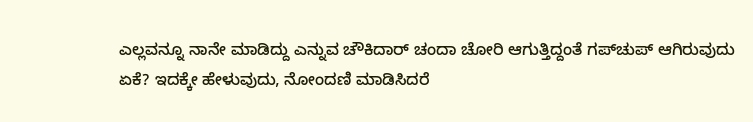ಎಲ್ಲವನ್ನೂ ನಾನೇ ಮಾಡಿದ್ದು ಎನ್ನುವ ಚೌಕಿದಾರ್ ಚಂದಾ ಚೋರಿ ಆಗುತ್ತಿದ್ದಂತೆ ಗಪ್‌ಚುಪ್ ಆಗಿರುವುದು ಏಕೆ? ಇದಕ್ಕೇ ಹೇಳುವುದು, ನೋಂದಣಿ ಮಾಡಿಸಿದರೆ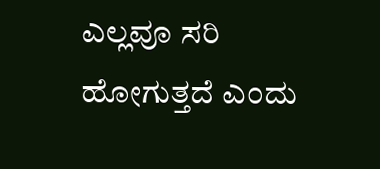ಎಲ್ಲವೂ ಸರಿ ಹೋಗುತ್ತದೆ ಎಂದು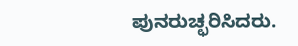ಪುನರುಚ್ಛರಿಸಿದರು.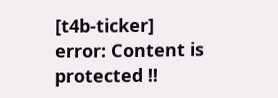[t4b-ticker]
error: Content is protected !!